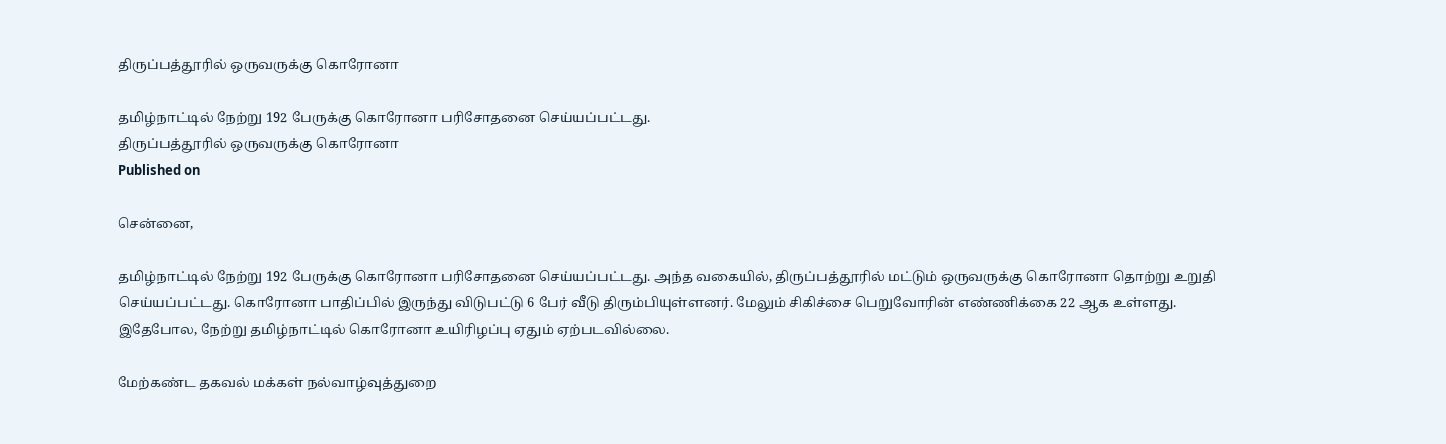திருப்பத்தூரில் ஒருவருக்கு கொரோனா

தமிழ்நாட்டில் நேற்று 192 பேருக்கு கொரோனா பரிசோதனை செய்யப்பட்டது.
திருப்பத்தூரில் ஒருவருக்கு கொரோனா
Published on

சென்னை,

தமிழ்நாட்டில் நேற்று 192 பேருக்கு கொரோனா பரிசோதனை செய்யப்பட்டது. அந்த வகையில், திருப்பத்தூரில் மட்டும் ஒருவருக்கு கொரோனா தொற்று உறுதி செய்யப்பட்டது. கொரோனா பாதிப்பில் இருந்து விடுபட்டு 6 பேர் வீடு திரும்பியுள்ளனர். மேலும் சிகிச்சை பெறுவோரின் எண்ணிக்கை 22 ஆக உள்ளது. இதேபோல, நேற்று தமிழ்நாட்டில் கொரோனா உயிரிழப்பு ஏதும் ஏற்படவில்லை.

மேற்கண்ட தகவல் மக்கள் நல்வாழ்வுத்துறை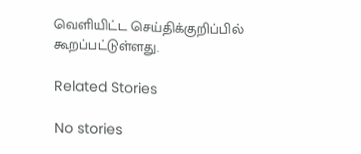வெளியிட்ட செய்திக்குறிப்பில் கூறப்பட்டுள்ளது.

Related Stories

No stories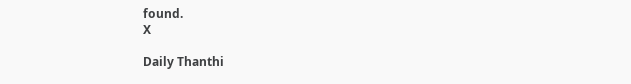found.
X

Daily Thanthi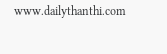www.dailythanthi.com